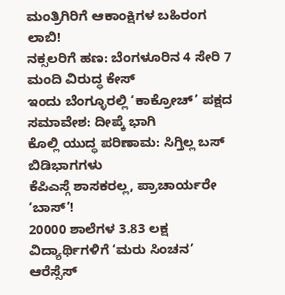ಮಂತ್ರಿಗಿರಿಗೆ ಆಕಾಂಕ್ಷಿಗಳ ಬಹಿರಂಗ ಲಾಬಿ!
ನಕ್ಸಲರಿಗೆ ಹಣ: ಬೆಂಗಳೂರಿನ 4 ಸೇರಿ 7 ಮಂದಿ ವಿರುದ್ಧ ಕೇಸ್
ಇಂದು ಬೆಂಗ್ಳೂರಲ್ಲಿ ‘ಕಾಕ್ರೋಚ್’ ಪಕ್ಷದ ಸಮಾವೇಶ: ದೀಪ್ಕೆ ಭಾಗಿ
ಕೊಲ್ಲಿ ಯುದ್ಧ ಪರಿಣಾಮ: ಸಿಗ್ತಿಲ್ಲ ಬಸ್ ಬಿಡಿಭಾಗಗಳು
ಕೆಪಿಎಸ್ಗೆ ಶಾಸಕರಲ್ಲ, ಪ್ರಾಚಾರ್ಯರೇ ‘ಬಾಸ್’!
20000 ಶಾಲೆಗಳ 3.83 ಲಕ್ಷ ವಿದ್ಯಾರ್ಥಿಗಳಿಗೆ ‘ಮರು ಸಿಂಚನ’
ಆರೆಸ್ಸೆಸ್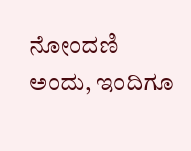ನೋಂದಣಿ ಅಂದು, ಇಂದಿಗೂ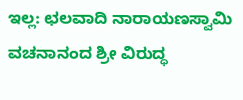ಇಲ್ಲ: ಛಲವಾದಿ ನಾರಾಯಣಸ್ವಾಮಿ
ವಚನಾನಂದ ಶ್ರೀ ವಿರುದ್ಧ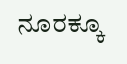ನೂರಕ್ಕೂ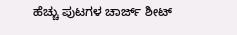ಹೆಚ್ಚು ಪುಟಗಳ ಚಾರ್ಜ್ ಶೀಟ್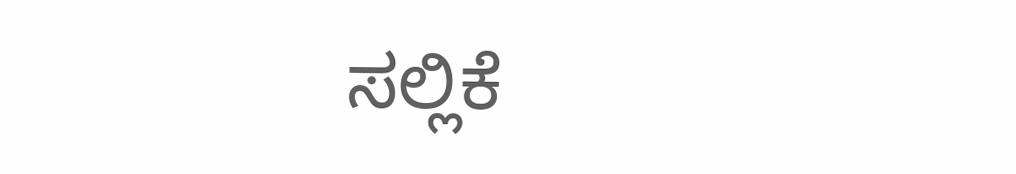ಸಲ್ಲಿಕೆ